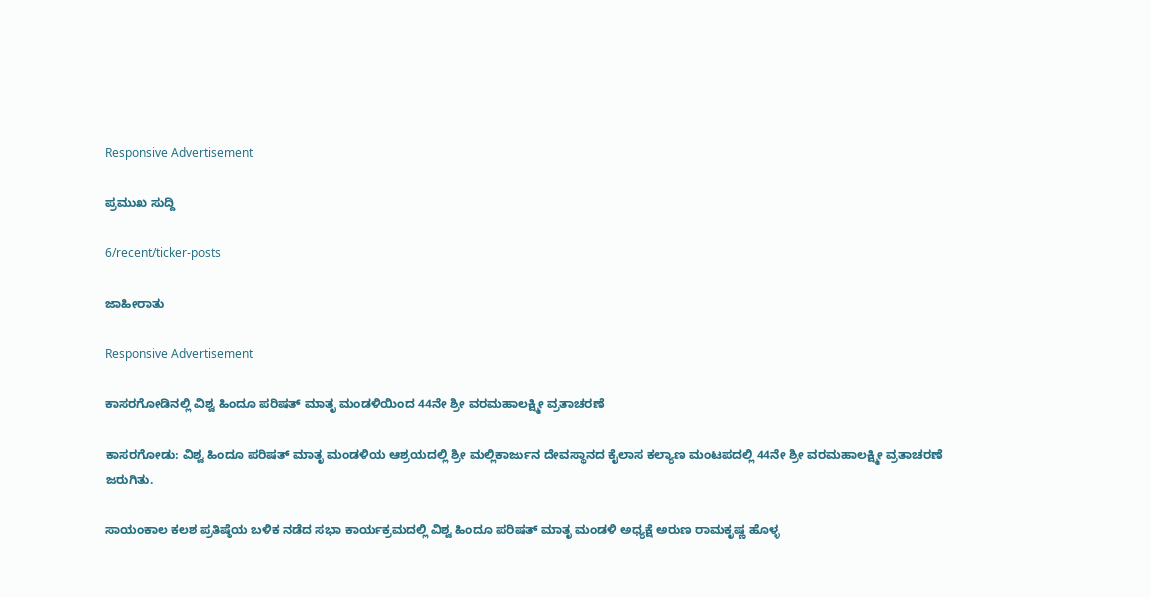Responsive Advertisement

ಪ್ರಮುಖ ಸುದ್ದಿ

6/recent/ticker-posts

ಜಾಹೀರಾತು

Responsive Advertisement

ಕಾಸರಗೋಡಿನಲ್ಲಿ ವಿಶ್ವ ಹಿಂದೂ ಪರಿಷತ್ ಮಾತೃ ಮಂಡಳಿಯಿಂದ 44ನೇ ಶ್ರೀ ವರಮಹಾಲಕ್ಷ್ಮೀ ವ್ರತಾಚರಣೆ

ಕಾಸರಗೋಡು: ವಿಶ್ವ ಹಿಂದೂ ಪರಿಷತ್ ಮಾತೃ ಮಂಡಳಿಯ ಆಶ್ರಯದಲ್ಲಿ ಶ್ರೀ ಮಲ್ಲಿಕಾರ್ಜುನ ದೇವಸ್ಥಾನದ ಕೈಲಾಸ ಕಲ್ಯಾಣ ಮಂಟಪದಲ್ಲಿ 44ನೇ ಶ್ರೀ ವರಮಹಾಲಕ್ಷ್ಮೀ ವ್ರತಾಚರಣೆ ಜರುಗಿತು.

ಸಾಯಂಕಾಲ ಕಲಶ ಪ್ರತಿಷ್ಠೆಯ ಬಳಿಕ ನಡೆದ ಸಭಾ ಕಾರ್ಯಕ್ರಮದಲ್ಲಿ ವಿಶ್ವ ಹಿಂದೂ ಪರಿಷತ್ ಮಾತೃ ಮಂಡಳಿ ಅಧ್ಯಕ್ಷೆ ಅರುಣ ರಾಮಕೃಷ್ಣ ಹೊಳ್ಳ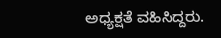ಅಧ್ಯಕ್ಷತೆ ವಹಿಸಿದ್ದರು.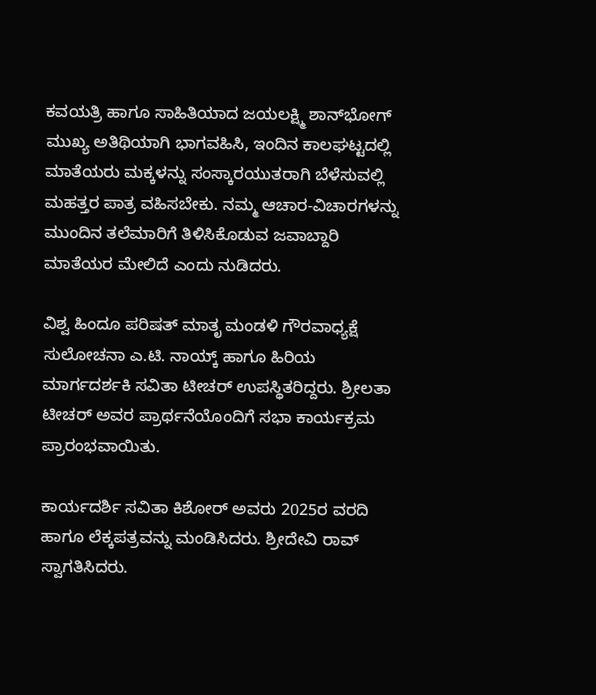ಕವಯತ್ರಿ ಹಾಗೂ ಸಾಹಿತಿಯಾದ ಜಯಲಕ್ಷ್ಮಿ ಶಾನ್‌ಭೋಗ್ ಮುಖ್ಯ ಅತಿಥಿಯಾಗಿ ಭಾಗವಹಿಸಿ, ಇಂದಿನ ಕಾಲಘಟ್ಟದಲ್ಲಿ ಮಾತೆಯರು ಮಕ್ಕಳನ್ನು ಸಂಸ್ಕಾರಯುತರಾಗಿ ಬೆಳೆಸುವಲ್ಲಿ ಮಹತ್ತರ ಪಾತ್ರ ವಹಿಸಬೇಕು. ನಮ್ಮ ಆಚಾರ-ವಿಚಾರಗಳನ್ನು ಮುಂದಿನ ತಲೆಮಾರಿಗೆ ತಿಳಿಸಿಕೊಡುವ ಜವಾಬ್ದಾರಿ ಮಾತೆಯರ ಮೇಲಿದೆ ಎಂದು ನುಡಿದರು.

ವಿಶ್ವ ಹಿಂದೂ ಪರಿಷತ್ ಮಾತೃ ಮಂಡಳಿ ಗೌರವಾಧ್ಯಕ್ಷೆ ಸುಲೋಚನಾ ಎ.ಟಿ. ನಾಯ್ಕ್ ಹಾಗೂ ಹಿರಿಯ ಮಾರ್ಗದರ್ಶಕಿ ಸವಿತಾ ಟೀಚರ್ ಉಪಸ್ಥಿತರಿದ್ದರು. ಶ್ರೀಲತಾ ಟೀಚರ್ ಅವರ ಪ್ರಾರ್ಥನೆಯೊಂದಿಗೆ ಸಭಾ ಕಾರ್ಯಕ್ರಮ ಪ್ರಾರಂಭವಾಯಿತು.

ಕಾರ್ಯದರ್ಶಿ ಸವಿತಾ ಕಿಶೋರ್ ಅವರು 2025ರ ವರದಿ ಹಾಗೂ ಲೆಕ್ಕಪತ್ರವನ್ನು ಮಂಡಿಸಿದರು. ಶ್ರೀದೇವಿ ರಾವ್ ಸ್ವಾಗತಿಸಿದರು.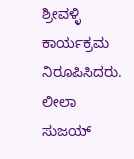ಶ್ರೀವಳ್ಳಿ ಕಾರ್ಯಕ್ರಮ ನಿರೂಪಿಸಿದರು. ಲೀಲಾ ಸುಜಯ್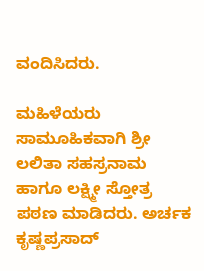ವಂದಿಸಿದರು.

ಮಹಿಳೆಯರು ಸಾಮೂಹಿಕವಾಗಿ ಶ್ರೀ ಲಲಿತಾ ಸಹಸ್ರನಾಮ ಹಾಗೂ ಲಕ್ಷ್ಮೀ ಸ್ತೋತ್ರ ಪಠಣ ಮಾಡಿದರು. ಅರ್ಚಕ ಕೃಷ್ಣಪ್ರಸಾದ್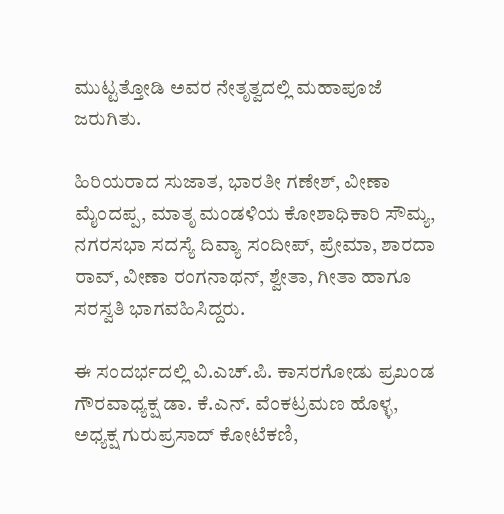ಮುಟ್ಟತ್ತೋಡಿ ಅವರ ನೇತೃತ್ವದಲ್ಲಿ ಮಹಾಪೂಜೆ ಜರುಗಿತು.

ಹಿರಿಯರಾದ ಸುಜಾತ, ಭಾರತೀ ಗಣೇಶ್, ವೀಣಾ ಮೈಂದಪ್ಪ, ಮಾತೃ ಮಂಡಳಿಯ ಕೋಶಾಧಿಕಾರಿ ಸೌಮ್ಯ, ನಗರಸಭಾ ಸದಸ್ಯೆ ದಿವ್ಯಾ ಸಂದೀಪ್, ಪ್ರೇಮಾ, ಶಾರದಾ ರಾವ್, ವೀಣಾ ರಂಗನಾಥನ್, ಶ್ವೇತಾ, ಗೀತಾ ಹಾಗೂ ಸರಸ್ವತಿ ಭಾಗವಹಿಸಿದ್ದರು.

ಈ ಸಂದರ್ಭದಲ್ಲಿ ವಿ.ಎಚ್.ಪಿ. ಕಾಸರಗೋಡು ಪ್ರಖಂಡ ಗೌರವಾಧ್ಯಕ್ಷ ಡಾ. ಕೆ.ಎನ್. ವೆಂಕಟ್ರಮಣ ಹೊಳ್ಳ, ಅಧ್ಯಕ್ಷ ಗುರುಪ್ರಸಾದ್ ಕೋಟೆಕಣಿ,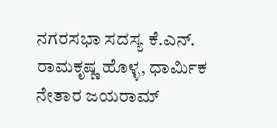ನಗರಸಭಾ ಸದಸ್ಯ ಕೆ.ಎನ್. ರಾಮಕೃಷ್ಣ ಹೊಳ್ಳ, ಧಾರ್ಮಿಕ ನೇತಾರ ಜಯರಾಮ್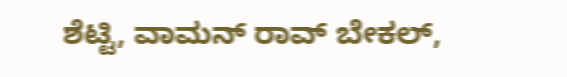ಶೆಟ್ಟಿ, ವಾಮನ್ ರಾವ್ ಬೇಕಲ್,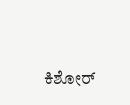ಕಿಶೋರ್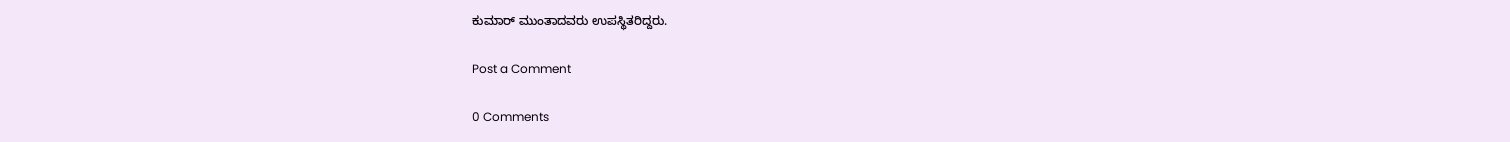ಕುಮಾರ್ ಮುಂತಾದವರು ಉಪಸ್ಥಿತರಿದ್ದರು.

Post a Comment

0 Comments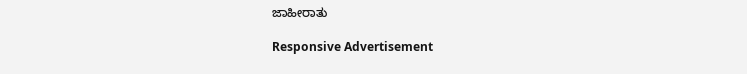ಜಾಹೀರಾತು

Responsive Advertisement